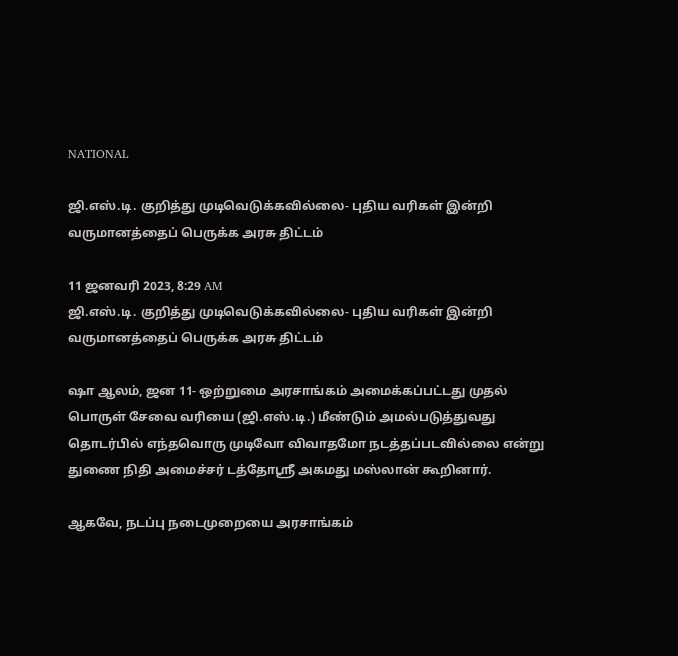NATIONAL

ஜி.எஸ்.டி. குறித்து முடிவெடுக்கவில்லை- புதிய வரிகள் இன்றி வருமானத்தைப் பெருக்க அரசு திட்டம்

11 ஜனவரி 2023, 8:29 AM
ஜி.எஸ்.டி. குறித்து முடிவெடுக்கவில்லை- புதிய வரிகள் இன்றி வருமானத்தைப் பெருக்க அரசு திட்டம்

ஷா ஆலம், ஜன 11- ஒற்றுமை அரசாங்கம் அமைக்கப்பட்டது முதல் பொருள் சேவை வரியை (ஜி.எஸ்.டி.) மீண்டும் அமல்படுத்துவது தொடர்பில் எந்தவொரு முடிவோ விவாதமோ நடத்தப்படவில்லை என்று துணை நிதி அமைச்சர் டத்தோஸ்ரீ அகமது மஸ்லான் கூறினார்.

ஆகவே, நடப்பு நடைமுறையை அரசாங்கம்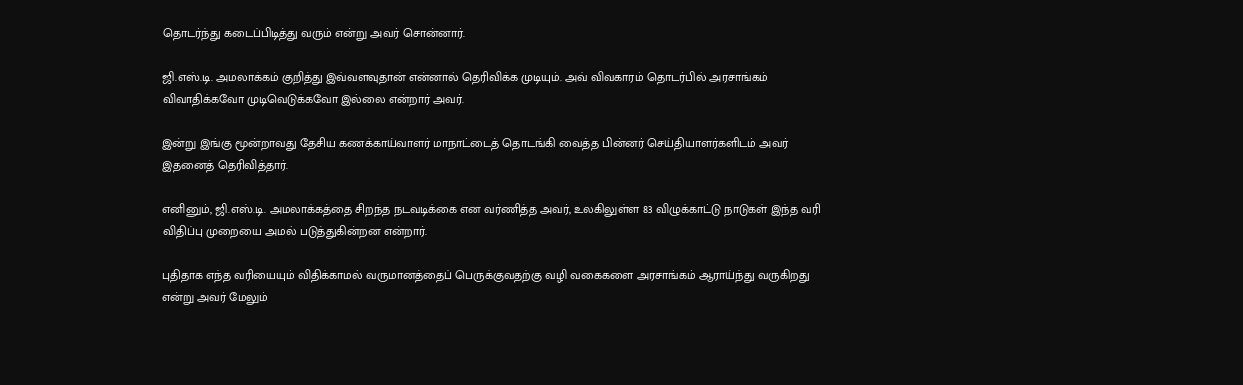தொடர்ந்து கடைப்பிடித்து வரும் என்று அவர் சொன்னார்.

ஜி.எஸ்.டி. அமலாக்கம் குறித்து இவ்வளவுதான் என்னால் தெரிவிக்க முடியும். அவ் விவகாரம் தொடர்பில் அரசாங்கம் விவாதிக்கவோ முடிவெடுக்கவோ இல்லை என்றார் அவர்.

இன்று இங்கு மூன்றாவது தேசிய கணக்காய்வாளர் மாநாட்டைத் தொடங்கி வைத்த பின்னர் செய்தியாளர்களிடம் அவர் இதனைத் தெரிவித்தார்.

எனினும், ஜி.எஸ்.டி. அமலாக்கத்தை சிறந்த நடவடிக்கை என வர்ணித்த அவர், உலகிலுள்ள 83 விழுக்காட்டு நாடுகள் இந்த வரி விதிப்பு முறையை அமல் படுத்துகின்றன என்றார்.

புதிதாக எந்த வரியையும் விதிக்காமல் வருமானத்தைப் பெருக்குவதற்கு வழி வகைகளை அரசாங்கம் ஆராய்ந்து வருகிறது என்று அவர் மேலும்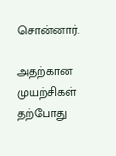சொன்னார்.

அதற்கான முயற்சிகள் தற்போது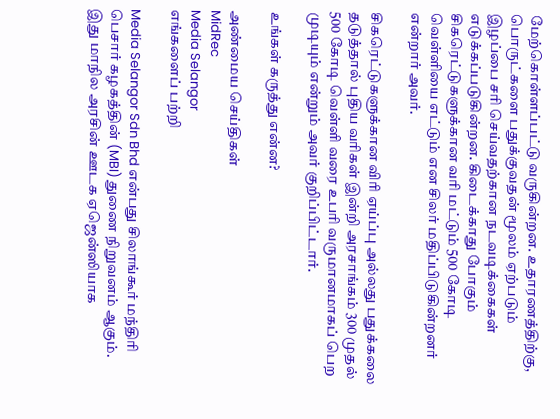மேற்கொள்ளப்பட்டு வருகின்றன. உதாரணத்திற்கு, பொருட்களை பதுக்குவதன் மூலம் ஏற்படும் இழப்பை சரி செய்வதற்கான நடவடிக்கைகள் எடுக்கப்படுகின்றன. கிடைக்காது போகும் சிகரெட்டுகளுக்கான வரி மட்டும் 500 கோடி வெள்ளியை எட்டும் என சிலர் மதிப்பிடுகின்றனர் என்றார் அவர்.

சிகரெட்டுகளுக்கான விரி ஏய்ப்பு அல்லது பதுக்கலை தடுத்தால் புதிய வரிகள் இன்றி அரசாங்கம் 300 முதல் 500 கோடி வெள்ளி வரை உபரி வருமானமாகப் பெற முடியும் என்றும் அவர் குறிப்பிட்டார்.

உங்கள் கருத்து என்ன?

அண்மைய செய்திகள்
MidRec
Media Selangor
எங்களைப் பற்றி

Media Selangor Sdn Bhd என்பது சிலாங்கூர் மந்திரி பெசார் கழகத்தின் (MBI) துணை நிறுவனம் ஆகும். இது மாநில அரசின் ஊடக ஏஜென்ஸியாக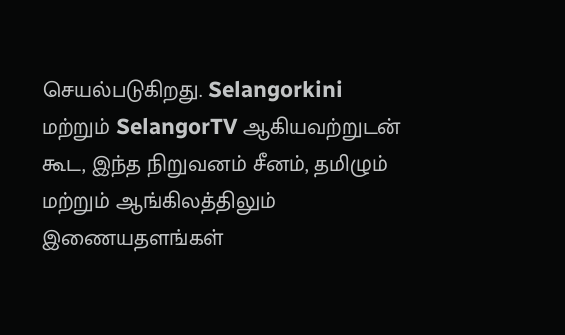செயல்படுகிறது. Selangorkini மற்றும் SelangorTV ஆகியவற்றுடன் கூட, இந்த நிறுவனம் சீனம், தமிழும் மற்றும் ஆங்கிலத்திலும் இணையதளங்கள்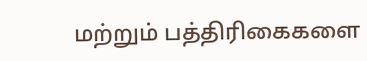மற்றும் பத்திரிகைகளை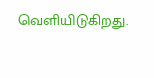வெளியிடுகிறது.